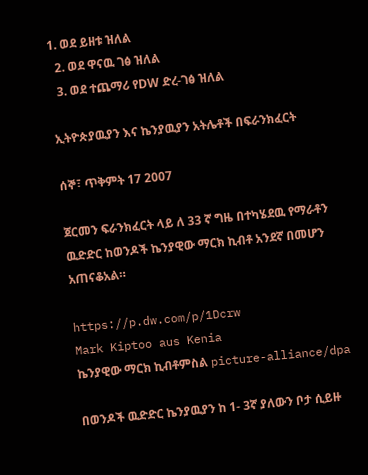1. ወደ ይዘቱ ዝለል
  2. ወደ ዋናዉ ገፅ ዝለል
  3. ወደ ተጨማሪ የDW ድረ-ገፅ ዝለል

ኢትዮጵያዉያን እና ኬንያዉያን አትሌቶች በፍራንክፈርት

ሰኞ፣ ጥቅምት 17 2007

ጀርመን ፍራንክፈርት ላይ ለ 33 ኛ ግዜ በተካሄደዉ የማራቶን ዉድድር ከወንዶች ኬንያዊው ማርክ ኪብቶ አንደኛ በመሆን አጠናቆአል።

https://p.dw.com/p/1Dcrw
Mark Kiptoo aus Kenia
ኬንያዊው ማርክ ኪብቶምስል picture-alliance/dpa

በወንዶች ዉድድር ኬንያዉያን ከ 1- 3ኛ ያለውን ቦታ ሲይዙ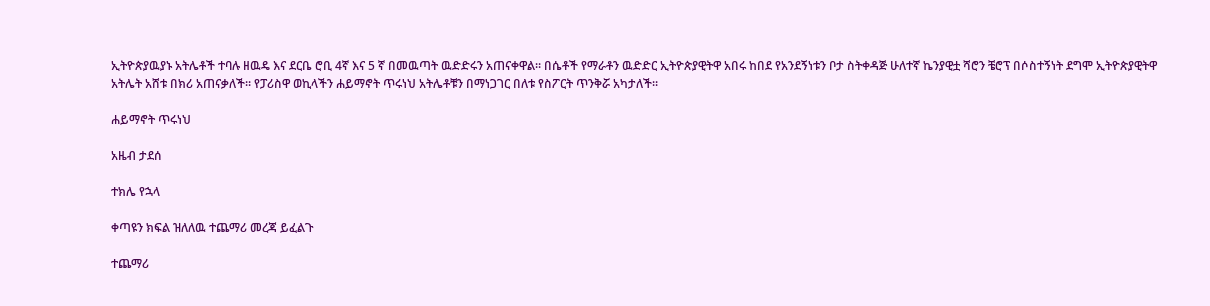ኢትዮጵያዉያኑ አትሌቶች ተባሉ ዘዉዴ እና ደርቤ ሮቢ 4ኛ እና 5 ኛ በመዉጣት ዉድድሩን አጠናቀዋል። በሴቶች የማራቶን ዉድድር ኢትዮጵያዊትዋ አበሩ ከበደ የአንደኝነቱን ቦታ ስትቀዳጅ ሁለተኛ ኬንያዊቷ ሻሮን ቼሮፕ በሶስተኝነት ደግሞ ኢትዮጵያዊትዋ አትሌት አሸቱ በክሪ አጠናቃለች። የፓሪስዋ ወኪላችን ሐይማኖት ጥሩነህ አትሌቶቹን በማነጋገር በለቱ የስፖርት ጥንቅሯ አካታለች።

ሐይማኖት ጥሩነህ

አዜብ ታደሰ

ተክሌ የኋላ

ቀጣዩን ክፍል ዝለለዉ ተጨማሪ መረጃ ይፈልጉ

ተጨማሪ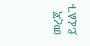መረጃ ይፈልጉ